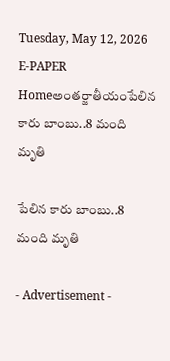Tuesday, May 12, 2026
E-PAPER
Homeఅంతర్జాతీయంపేలిన కారు బాంబు..8 మంది మృతి

పేలిన కారు బాంబు..8 మంది మృతి

- Advertisement -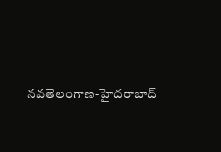న‌వ‌తెలంగాణ‌-హైద‌రాబాద్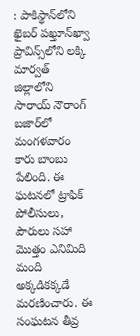: పాకిస్థాన్‌లోని ఖైబర్ పఖ్తూన్‌ఖ్వా ప్రావిన్స్‌లోని లక్కి మార్వత్ జిల్లాలోని సారాయ్ నౌరాంగ్ బజార్‌లో మంగళవారం కారు బాంబు పేలింది. ఈ ఘటనలో ట్రాఫిక్ పోలీసులు, పౌరులు సహా మొత్తం ఎనిమిది మంది అక్కడికక్కడే మరణించారు. ఈ సంఘటన తీవ్ర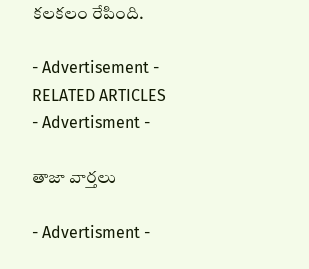కలకలం రేపింది.

- Advertisement -
RELATED ARTICLES
- Advertisment -

తాజా వార్తలు

- Advertisment -